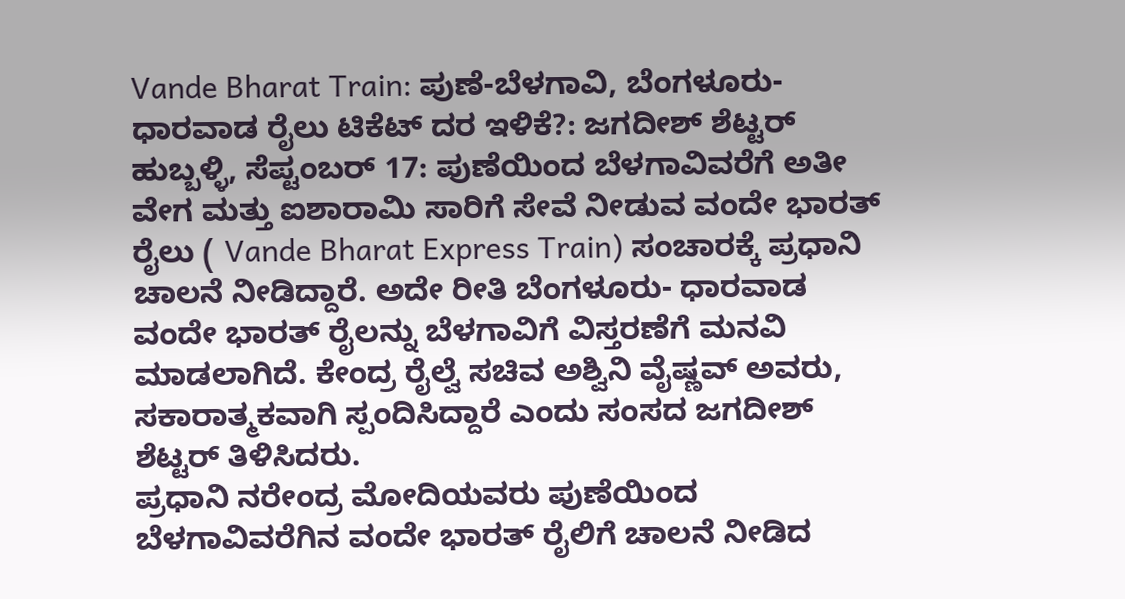Vande Bharat Train: ಪುಣೆ-ಬೆಳಗಾವಿ, ಬೆಂಗಳೂರು-ಧಾರವಾಡ ರೈಲು ಟಿಕೆಟ್ ದರ ಇಳಿಕೆ?: ಜಗದೀಶ್ ಶೆಟ್ಟರ್
ಹುಬ್ಬಳ್ಳಿ, ಸೆಪ್ಟಂಬರ್ 17: ಪುಣೆಯಿಂದ ಬೆಳಗಾವಿವರೆಗೆ ಅತೀ ವೇಗ ಮತ್ತು ಐಶಾರಾಮಿ ಸಾರಿಗೆ ಸೇವೆ ನೀಡುವ ವಂದೇ ಭಾರತ್ ರೈಲು ( Vande Bharat Express Train) ಸಂಚಾರಕ್ಕೆ ಪ್ರಧಾನಿ ಚಾಲನೆ ನೀಡಿದ್ದಾರೆ. ಅದೇ ರೀತಿ ಬೆಂಗಳೂರು- ಧಾರವಾಡ ವಂದೇ ಭಾರತ್ ರೈಲನ್ನು ಬೆಳಗಾವಿಗೆ ವಿಸ್ತರಣೆಗೆ ಮನವಿ ಮಾಡಲಾಗಿದೆ. ಕೇಂದ್ರ ರೈಲ್ವೆ ಸಚಿವ ಅಶ್ವಿನಿ ವೈಷ್ಣವ್ ಅವರು, ಸಕಾರಾತ್ಮಕವಾಗಿ ಸ್ಪಂದಿಸಿದ್ದಾರೆ ಎಂದು ಸಂಸದ ಜಗದೀಶ್ ಶೆಟ್ಟರ್ ತಿಳಿಸಿದರು.
ಪ್ರಧಾನಿ ನರೇಂದ್ರ ಮೋದಿಯವರು ಪುಣೆಯಿಂದ ಬೆಳಗಾವಿವರೆಗಿನ ವಂದೇ ಭಾರತ್ ರೈಲಿಗೆ ಚಾಲನೆ ನೀಡಿದ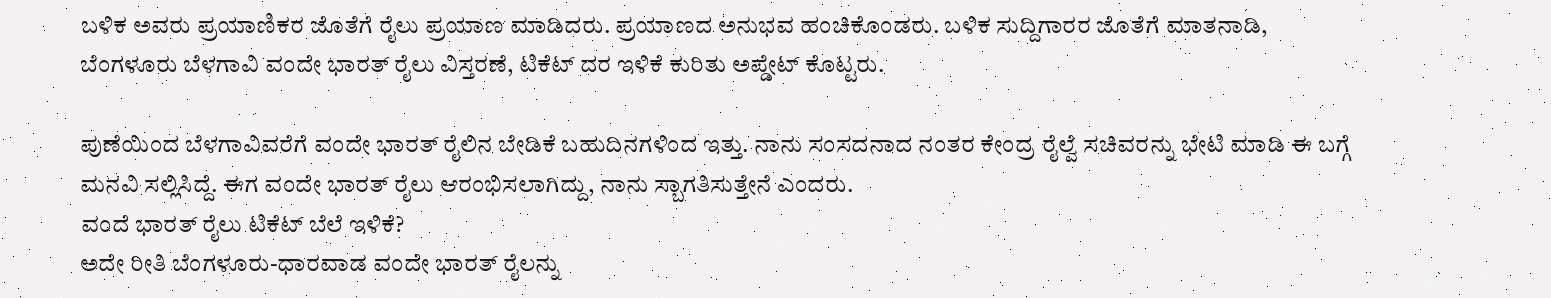ಬಳಿಕ ಅವರು ಪ್ರಯಾಣಿಕರ ಜೊತೆಗೆ ರೈಲು ಪ್ರಯಾಣ ಮಾಡಿದರು. ಪ್ರಯಾಣದ ಅನುಭವ ಹಂಚಿಕೊಂಡರು. ಬಳಿಕ ಸುದ್ದಿಗಾರರ ಜೊತೆಗೆ ಮಾತನಾಡಿ, ಬೆಂಗಳೂರು ಬೆಳಗಾವಿ ವಂದೇ ಭಾರತ್ ರೈಲು ವಿಸ್ತರಣೆ, ಟಿಕೆಟ್ ದರ ಇಳಿಕೆ ಕುರಿತು ಅಪ್ಡೇಟ್ ಕೊಟ್ಟರು.

ಪುಣೆಯಿಂದ ಬೆಳಗಾವಿವರೆಗೆ ವಂದೇ ಭಾರತ್ ರೈಲಿನ ಬೇಡಿಕೆ ಬಹುದಿನಗಳಿಂದ ಇತ್ತು. ನಾನು ಸಂಸದನಾದ ನಂತರ ಕೇಂದ್ರ ರೈಲ್ವೆ ಸಚಿವರನ್ನು ಭೇಟಿ ಮಾಡಿ ಈ ಬಗ್ಗೆ ಮನವಿ ಸಲ್ಲಿಸಿದ್ದೆ. ಈಗ ವಂದೇ ಭಾರತ್ ರೈಲು ಆರಂಭಿಸಲಾಗಿದ್ದು, ನಾನು ಸ್ಬಾಗತಿಸುತ್ತೇನೆ ಎಂದರು.
ವಂದೆ ಭಾರತ್ ರೈಲು ಟಿಕೆಟ್ ಬೆಲೆ ಇಳಿಕೆ?
ಅದೇ ರೀತಿ ಬೆಂಗಳೂರು-ಧಾರವಾಡ ವಂದೇ ಭಾರತ್ ರೈಲನ್ನು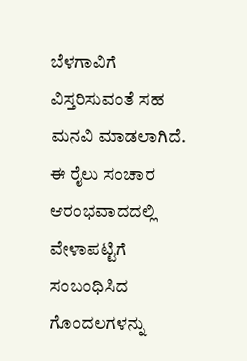ಬೆಳಗಾವಿಗೆ ವಿಸ್ತರಿಸುವಂತೆ ಸಹ ಮನವಿ ಮಾಡಲಾಗಿದೆ. ಈ ರೈಲು ಸಂಚಾರ ಆರಂಭವಾದದಲ್ಲಿ ವೇಳಾಪಟ್ಟಿಗೆ ಸಂಬಂಧಿಸಿದ ಗೊಂದಲಗಳನ್ನು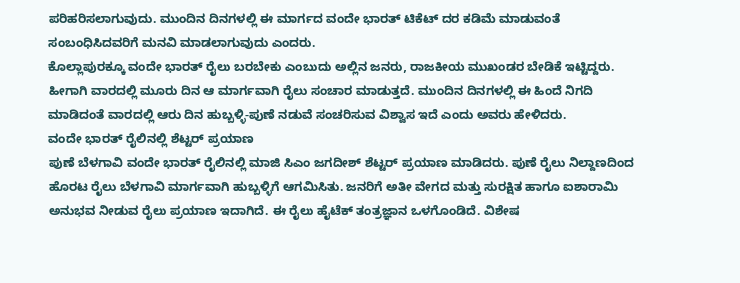ಪರಿಹರಿಸಲಾಗುವುದು. ಮುಂದಿನ ದಿನಗಳಲ್ಲಿ ಈ ಮಾರ್ಗದ ವಂದೇ ಭಾರತ್ ಟಿಕೆಟ್ ದರ ಕಡಿಮೆ ಮಾಡುವಂತೆ ಸಂಬಂಧಿಸಿದವರಿಗೆ ಮನವಿ ಮಾಡಲಾಗುವುದು ಎಂದರು.
ಕೊಲ್ಲಾಪುರಕ್ಕೂ ವಂದೇ ಭಾರತ್ ರೈಲು ಬರಬೇಕು ಎಂಬುದು ಅಲ್ಲಿನ ಜನರು, ರಾಜಕೀಯ ಮುಖಂಡರ ಬೇಡಿಕೆ ಇಟ್ಟಿದ್ದರು. ಹೀಗಾಗಿ ವಾರದಲ್ಲಿ ಮೂರು ದಿನ ಆ ಮಾರ್ಗವಾಗಿ ರೈಲು ಸಂಚಾರ ಮಾಡುತ್ತದೆ. ಮುಂದಿನ ದಿನಗಳಲ್ಲಿ ಈ ಹಿಂದೆ ನಿಗದಿ ಮಾಡಿದಂತೆ ವಾರದಲ್ಲಿ ಆರು ದಿನ ಹುಬ್ಬಳ್ಳಿ-ಪುಣೆ ನಡುವೆ ಸಂಚರಿಸುವ ವಿಶ್ವಾಸ ಇದೆ ಎಂದು ಅವರು ಹೇಳಿದರು.
ವಂದೇ ಭಾರತ್ ರೈಲಿನಲ್ಲಿ ಶೆಟ್ಟರ್ ಪ್ರಯಾಣ
ಪುಣೆ ಬೆಳಗಾವಿ ವಂದೇ ಭಾರತ್ ರೈಲಿನಲ್ಲಿ ಮಾಜಿ ಸಿಎಂ ಜಗದೀಶ್ ಶೆಟ್ಟರ್ ಪ್ರಯಾಣ ಮಾಡಿದರು. ಪುಣೆ ರೈಲು ನಿಲ್ದಾಣದಿಂದ ಹೊರಟ ರೈಲು ಬೆಳಗಾವಿ ಮಾರ್ಗವಾಗಿ ಹುಬ್ಬಳ್ಳಿಗೆ ಆಗಮಿಸಿತು. ಜನರಿಗೆ ಅತೀ ವೇಗದ ಮತ್ತು ಸುರಕ್ಷಿತ ಹಾಗೂ ಐಶಾರಾಮಿ ಅನುಭವ ನೀಡುವ ರೈಲು ಪ್ರಯಾಣ ಇದಾಗಿದೆ. ಈ ರೈಲು ಹೈಟೆಕ್ ತಂತ್ರಜ್ಞಾನ ಒಳಗೊಂಡಿದೆ. ವಿಶೇಷ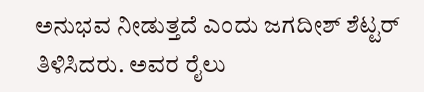ಅನುಭವ ನೀಡುತ್ತದೆ ಎಂದು ಜಗದೀಶ್ ಶೆಟ್ಟರ್ ತಿಳಿಸಿದರು. ಅವರ ರೈಲು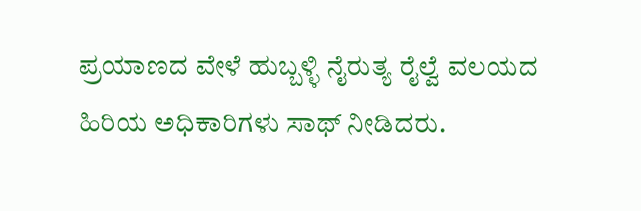ಪ್ರಯಾಣದ ವೇಳೆ ಹುಬ್ಬಳ್ಳಿ ನೈರುತ್ಯ ರೈಲ್ವೆ ವಲಯದ ಹಿರಿಯ ಅಧಿಕಾರಿಗಳು ಸಾಥ್ ನೀಡಿದರು.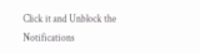Click it and Unblock the Notifications